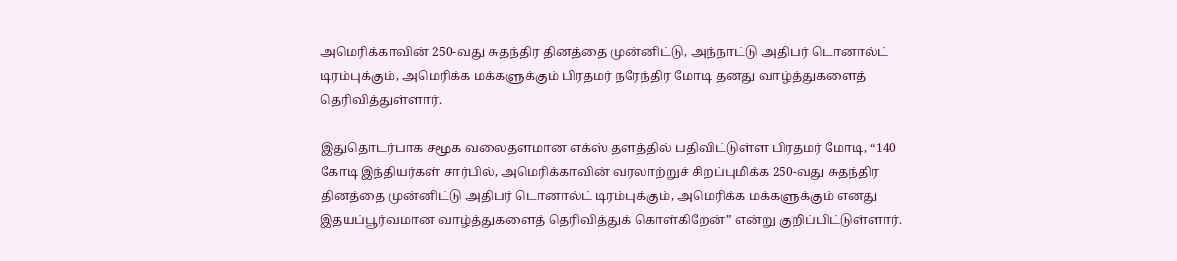அமெரிக்காவின் 250-வது சுதந்திர தினத்தை முன்னிட்டு, அந்நாட்டு அதிபர் டொனால்ட் டிரம்புக்கும், அமெரிக்க மக்களுக்கும் பிரதமர் நரேந்திர மோடி தனது வாழ்த்துகளைத் தெரிவித்துள்ளார்.

இதுதொடர்பாக சமூக வலைதளமான எக்ஸ் தளத்தில் பதிவிட்டுள்ள பிரதமர் மோடி, “140 கோடி இந்தியர்கள் சார்பில், அமெரிக்காவின் வரலாற்றுச் சிறப்புமிக்க 250-வது சுதந்திர தினத்தை முன்னிட்டு அதிபர் டொனால்ட் டிரம்புக்கும், அமெரிக்க மக்களுக்கும் எனது இதயப்பூர்வமான வாழ்த்துகளைத் தெரிவித்துக் கொள்கிறேன்” என்று குறிப்பிட்டுள்ளார்.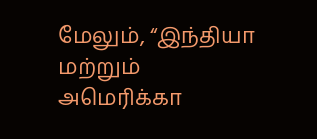மேலும், “இந்தியா மற்றும் அமெரிக்கா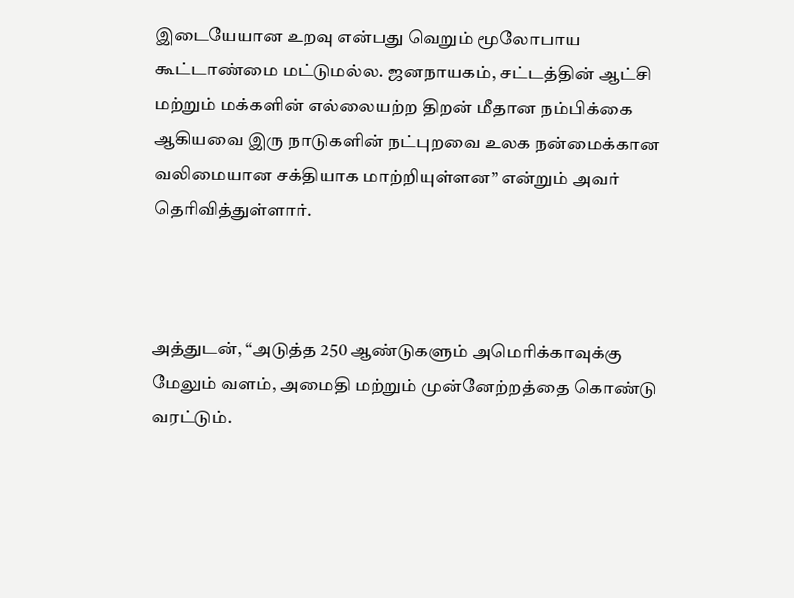இடையேயான உறவு என்பது வெறும் மூலோபாய கூட்டாண்மை மட்டுமல்ல. ஜனநாயகம், சட்டத்தின் ஆட்சி மற்றும் மக்களின் எல்லையற்ற திறன் மீதான நம்பிக்கை ஆகியவை இரு நாடுகளின் நட்புறவை உலக நன்மைக்கான வலிமையான சக்தியாக மாற்றியுள்ளன” என்றும் அவர் தெரிவித்துள்ளார்.



அத்துடன், “அடுத்த 250 ஆண்டுகளும் அமெரிக்காவுக்கு மேலும் வளம், அமைதி மற்றும் முன்னேற்றத்தை கொண்டு வரட்டும்.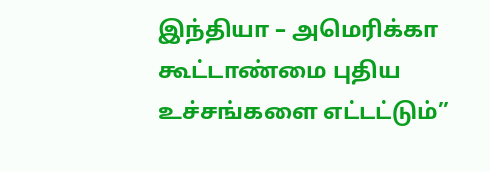இந்தியா – அமெரிக்கா கூட்டாண்மை புதிய உச்சங்களை எட்டட்டும்”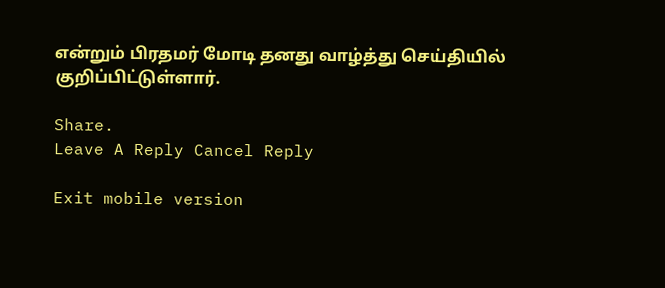என்றும் பிரதமர் மோடி தனது வாழ்த்து செய்தியில் குறிப்பிட்டுள்ளார்.

Share.
Leave A Reply Cancel Reply

Exit mobile version